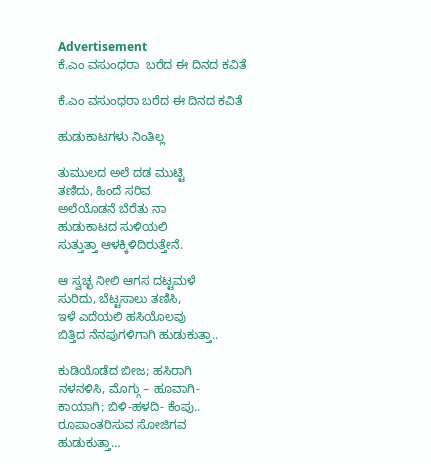Advertisement
ಕೆ.ಎಂ ವಸುಂಧರಾ  ಬರೆದ ಈ ದಿನದ ಕವಿತೆ

ಕೆ.ಎಂ ವಸುಂಧರಾ ಬರೆದ ಈ ದಿನದ ಕವಿತೆ

ಹುಡುಕಾಟಗಳು ನಿಂತಿಲ್ಲ

ತುಮುಲದ ಅಲೆ ದಡ ಮುಟ್ಟಿ
ತಣಿದು, ಹಿಂದೆ ಸರಿವ
ಅಲೆಯೊಡನೆ ಬೆರೆತು ನಾ
ಹುಡುಕಾಟದ ಸುಳಿಯಲಿ
ಸುತ್ತುತ್ತಾ ಆಳಕ್ಕಿಳಿದಿರುತ್ತೇನೆ.

ಆ ಸ್ವಚ್ಛ ನೀಲಿ ಆಗಸ ದಟ್ಟಮಳೆ
ಸುರಿದು, ಬೆಟ್ಟಸಾಲು ತಣಿಸಿ,
ಇಳೆ ಎದೆಯಲಿ ಹಸಿಯೊಲವು
ಬಿತ್ತಿದ ನೆನಪುಗಳಿಗಾಗಿ ಹುಡುಕುತ್ತಾ..

ಕುಡಿಯೊಡೆದ ಬೀಜ; ಹಸಿರಾಗಿ
ನಳನಳಿಸಿ, ಮೊಗ್ಗು – ಹೂವಾಗಿ-
ಕಾಯಾಗಿ; ಬಿಳಿ-ಹಳದಿ- ಕೆಂಪು..
ರೂಪಾಂತರಿಸುವ ಸೋಜಿಗವ
ಹುಡುಕುತ್ತಾ…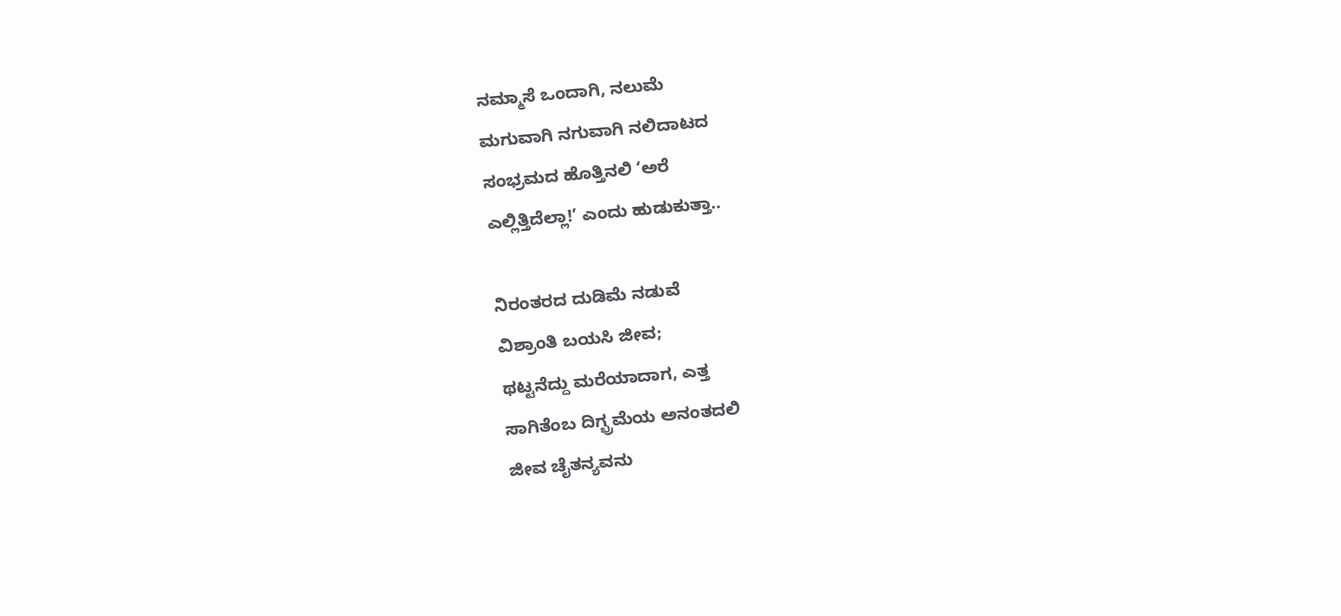ನಮ್ಮಾಸೆ ಒಂದಾಗಿ, ನಲುಮೆ
ಮಗುವಾಗಿ ನಗುವಾಗಿ ನಲಿದಾಟದ
ಸಂಭ್ರಮದ ಹೊತ್ತಿನಲಿ ‘ಅರೆ
ಎಲ್ಲಿತ್ತಿದೆಲ್ಲಾ!’ ಎಂದು ಹುಡುಕುತ್ತಾ..

ನಿರಂತರದ ದುಡಿಮೆ ನಡುವೆ
ವಿಶ್ರಾಂತಿ ಬಯಸಿ ಜೀವ;
ಥಟ್ಟನೆದ್ದು ಮರೆಯಾದಾಗ, ಎತ್ತ
ಸಾಗಿತೆಂಬ ದಿಗ್ಭ್ರಮೆಯ ಅನಂತದಲಿ
ಜೀವ ಚೈತನ್ಯವನು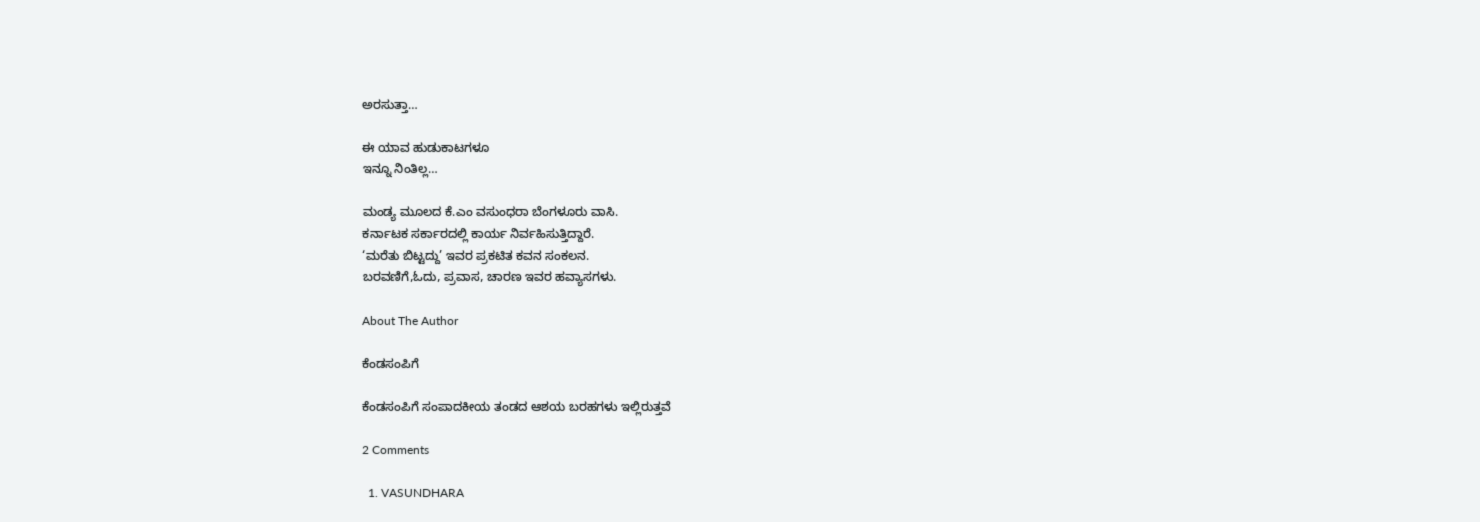ಅರಸುತ್ತಾ…

ಈ ಯಾವ ಹುಡುಕಾಟಗಳೂ
ಇನ್ನೂ ನಿಂತಿಲ್ಲ…

ಮಂಡ್ಯ ಮೂಲದ ಕೆ.ಎಂ ವಸುಂಧರಾ ಬೆಂಗಳೂರು ವಾಸಿ.
ಕರ್ನಾಟಕ ಸರ್ಕಾರದಲ್ಲಿ ಕಾರ್ಯ ನಿರ್ವಹಿಸುತ್ತಿದ್ದಾರೆ.
‘ಮರೆತು ಬಿಟ್ಟದ್ದು’ ಇವರ ಪ್ರಕಟಿತ ಕವನ ಸಂಕಲನ.
ಬರವಣಿಗೆ,ಓದು, ಪ್ರವಾಸ, ಚಾರಣ ಇವರ ಹವ್ಯಾಸಗಳು.

About The Author

ಕೆಂಡಸಂಪಿಗೆ

ಕೆಂಡಸಂಪಿಗೆ ಸಂಪಾದಕೀಯ ತಂಡದ ಆಶಯ ಬರಹಗಳು ಇಲ್ಲಿರುತ್ತವೆ

2 Comments

  1. VASUNDHARA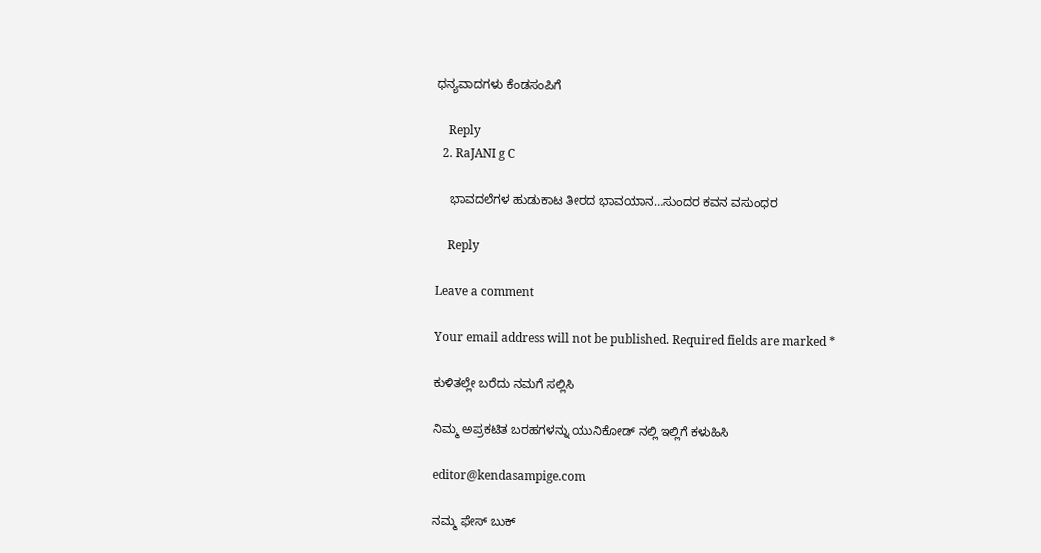ಧನ್ಯವಾದಗಳು ಕೆಂಡಸಂಪಿಗೆ

    Reply
  2. RaJANI g C

    ಭಾವದಲೆಗಳ ಹುಡುಕಾಟ ತೀರದ ಭಾವಯಾನ…ಸುಂದರ ಕವನ ವಸುಂಧರ

    Reply

Leave a comment

Your email address will not be published. Required fields are marked *

ಕುಳಿತಲ್ಲೇ ಬರೆದು ನಮಗೆ ಸಲ್ಲಿಸಿ

ನಿಮ್ಮ ಅಪ್ರಕಟಿತ ಬರಹಗಳನ್ನು ಯುನಿಕೋಡ್ ನಲ್ಲಿ ಇಲ್ಲಿಗೆ ಕಳುಹಿಸಿ

editor@kendasampige.com

ನಮ್ಮ ಫೇಸ್ ಬುಕ್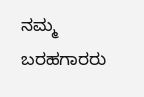ನಮ್ಮ ಬರಹಗಾರರು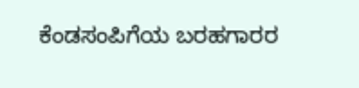ಕೆಂಡಸಂಪಿಗೆಯ ಬರಹಗಾರರ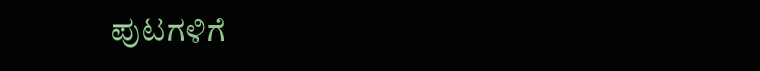ಪುಟಗಳಿಗೆ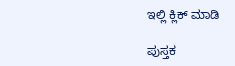ಇಲ್ಲಿ ಕ್ಲಿಕ್ ಮಾಡಿ

ಪುಸ್ತಕ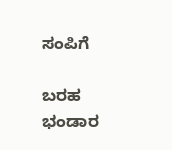ಸಂಪಿಗೆ

ಬರಹ ಭಂಡಾರ